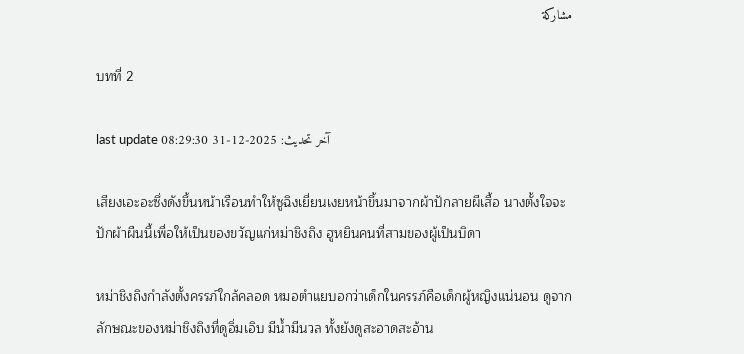مشاركة

บทที่ 2

last update آخر تحديث: 2025-12-31 08:29:30

เสียงเอะอะซึ่งดังขึ้นหน้าเรือนทำให้ซูฉิงเยี่ยนเงยหน้าขึ้นมาจากผ้าปักลายผีเสื้อ นางตั้งใจจะปักผ้าผืนนี้เพื่อให้เป็นของขวัญแก่หม่าชิงถิง ฮูหยินคนที่สามของผู้เป็นบิดา

หม่าชิงถิงกำลังตั้งครรภ์ใกล้คลอด หมอตำแยบอกว่าเด็กในครรภ์คือเด็กผู้หญิงแน่นอน ดูจากลักษณะของหม่าชิงถิงที่ดูอิ่มเอิบ มีน้ำมีนวล ทั้งยังดูสะอาดสะอ้าน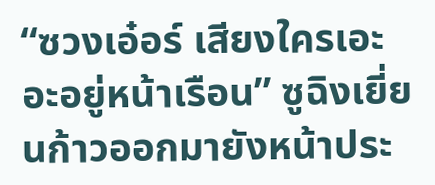“ซวงเอ๋อร์ เสียงใครเอะอะอยู่หน้าเรือน” ซูฉิงเยี่ยนก้าวออกมายังหน้าประ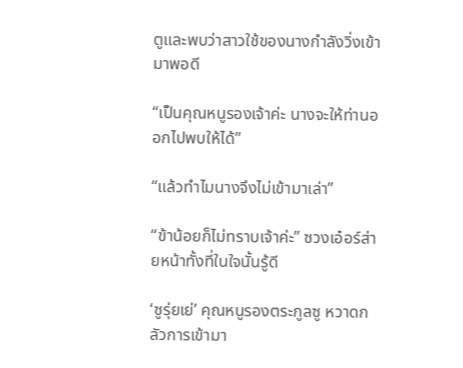ตูและพบว่าสาวใช้ของนางกำลังวิ่งเข้ามาพอดี

“เป็นคุณหนูรองเจ้าค่ะ นางจะให้ท่านออกไปพบให้ได้”

“แล้วทำไมนางจึงไม่เข้ามาเล่า”

“ข้าน้อยก็ไม่ทราบเจ้าค่ะ” ซวงเอ๋อร์ส่ายหน้าทั้งที่ในใจนั้นรู้ดี

‘ซูรุ่ยเย่’ คุณหนูรองตระกูลซู หวาดกลัวการเข้ามา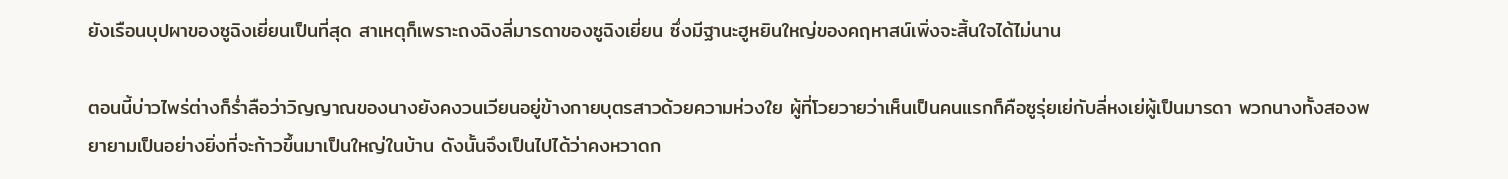ยังเรือนบุปผาของซูฉิงเยี่ยนเป็นที่สุด สาเหตุก็เพราะถงฉิงลี่มารดาของซูฉิงเยี่ยน ซึ่งมีฐานะฮูหยินใหญ่ของคฤหาสน์เพิ่งจะสิ้นใจได้ไม่นาน

ตอนนี้บ่าวไพร่ต่างก็ร่ำลือว่าวิญญาณของนางยังคงวนเวียนอยู่ข้างกายบุตรสาวด้วยความห่วงใย ผู้ที่โวยวายว่าเห็นเป็นคนแรกก็คือซูรุ่ยเย่กับลี่หงเย่ผู้เป็นมารดา พวกนางทั้งสองพยายามเป็นอย่างยิ่งที่จะก้าวขึ้นมาเป็นใหญ่ในบ้าน ดังนั้นจึงเป็นไปได้ว่าคงหวาดก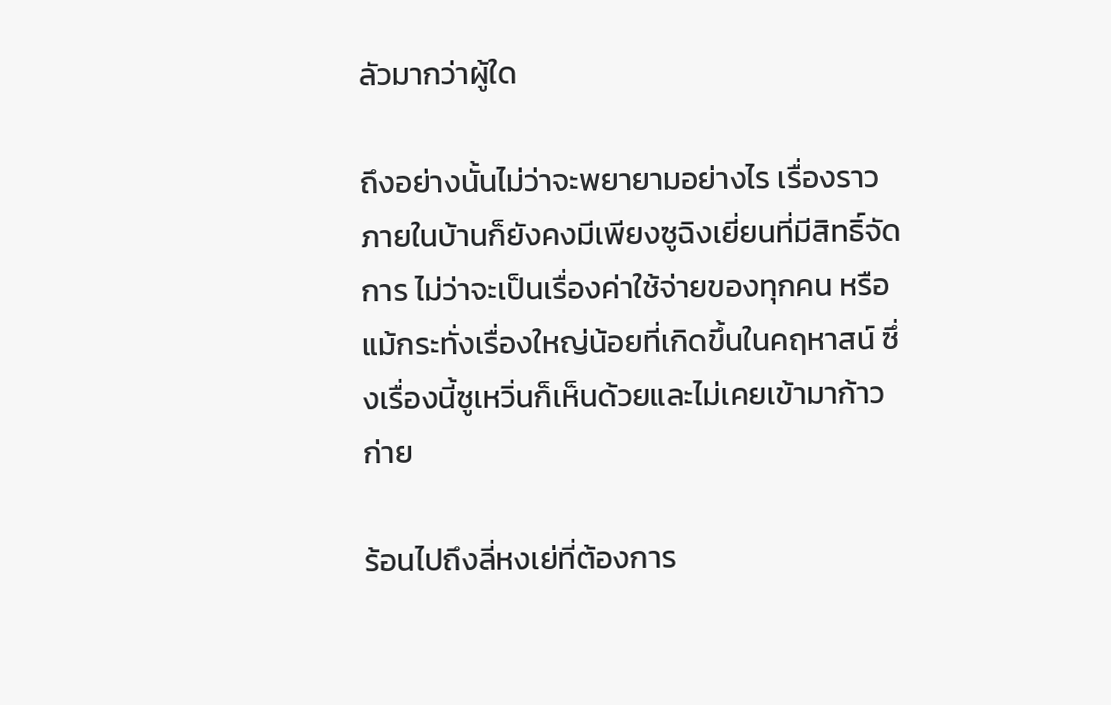ลัวมากว่าผู้ใด

ถึงอย่างนั้นไม่ว่าจะพยายามอย่างไร เรื่องราวภายในบ้านก็ยังคงมีเพียงซูฉิงเยี่ยนที่มีสิทธิ์จัดการ ไม่ว่าจะเป็นเรื่องค่าใช้จ่ายของทุกคน หรือแม้กระทั่งเรื่องใหญ่น้อยที่เกิดขึ้นในคฤหาสน์ ซึ่งเรื่องนี้ซูเหวิ่นก็เห็นด้วยและไม่เคยเข้ามาก้าวก่าย

ร้อนไปถึงลี่หงเย่ที่ต้องการ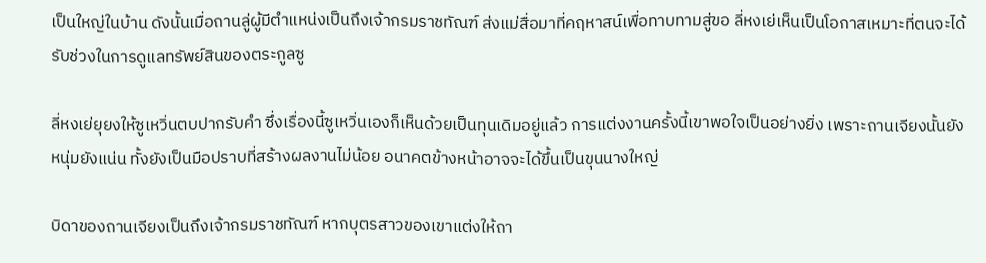เป็นใหญ่ในบ้าน ดังนั้นเมื่อถานลู่ผู้มีตำแหน่งเป็นถึงเจ้ากรมราชทัณฑ์ ส่งแม่สื่อมาที่คฤหาสน์เพื่อทาบทามสู่ขอ ลี่หงเย่เห็นเป็นโอกาสเหมาะที่ตนจะได้รับช่วงในการดูแลทรัพย์สินของตระกูลซู

ลี่หงเย่ยุยงให้ซูเหวิ่นตบปากรับคำ ซึ่งเรื่องนี้ซูเหวิ่นเองก็เห็นด้วยเป็นทุนเดิมอยู่แล้ว การแต่งงานครั้งนี้เขาพอใจเป็นอย่างยิ่ง เพราะถานเจียงนั้นยังหนุ่มยังแน่น ทั้งยังเป็นมือปราบที่สร้างผลงานไม่น้อย อนาคตข้างหน้าอาจจะได้ขึ้นเป็นขุนนางใหญ่

บิดาของถานเจียงเป็นถึงเจ้ากรมราชทัณฑ์ หากบุตรสาวของเขาแต่งให้ถา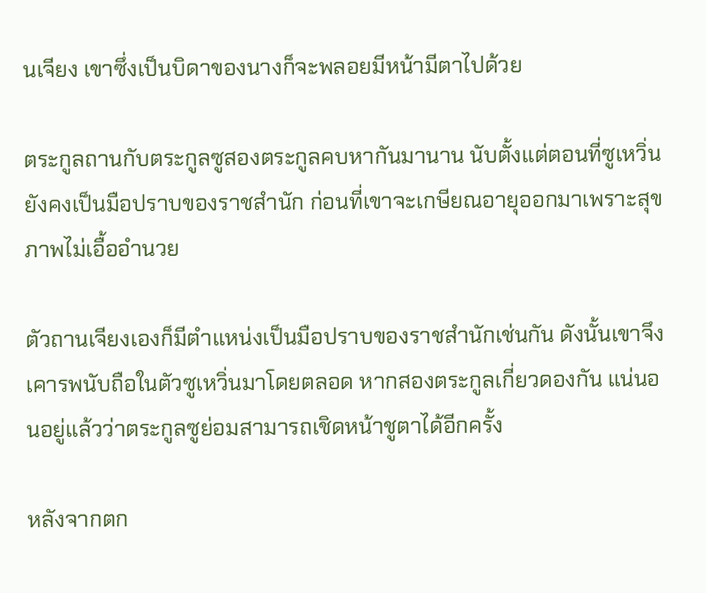นเจียง เขาซึ่งเป็นบิดาของนางก็จะพลอยมีหน้ามีตาไปด้วย

ตระกูลถานกับตระกูลซูสองตระกูลคบหากันมานาน นับตั้งแต่ตอนที่ซูเหวิ่นยังคงเป็นมือปราบของราชสำนัก ก่อนที่เขาจะเกษียณอายุออกมาเพราะสุขภาพไม่เอื้ออำนวย

ตัวถานเจียงเองก็มีตำแหน่งเป็นมือปราบของราชสำนักเช่นกัน ดังนั้นเขาจึงเคารพนับถือในตัวซูเหวิ่นมาโดยตลอด หากสองตระกูลเกี่ยวดองกัน แน่นอนอยู่แล้วว่าตระกูลซูย่อมสามารถเชิดหน้าชูตาได้อีกครั้ง

หลังจากตก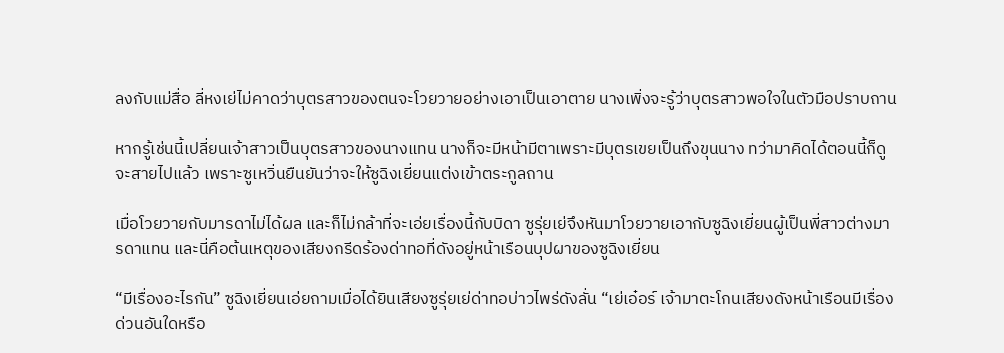ลงกับแม่สื่อ ลี่หงเย่ไม่คาดว่าบุตรสาวของตนจะโวยวายอย่างเอาเป็นเอาตาย นางเพิ่งจะรู้ว่าบุตรสาวพอใจในตัวมือปราบถาน

หากรู้เช่นนี้เปลี่ยนเจ้าสาวเป็นบุตรสาวของนางแทน นางก็จะมีหน้ามีตาเพราะมีบุตรเขยเป็นถึงขุนนาง ทว่ามาคิดได้ตอนนี้ก็ดูจะสายไปแล้ว เพราะซูเหวิ่นยืนยันว่าจะให้ซูฉิงเยี่ยนแต่งเข้าตระกูลถาน

เมื่อโวยวายกับมารดาไม่ได้ผล และก็ไม่กล้าที่จะเอ่ยเรื่องนี้กับบิดา ซูรุ่ยเย่จึงหันมาโวยวายเอากับซูฉิงเยี่ยนผู้เป็นพี่สาวต่างมารดาแทน และนี่คือต้นเหตุของเสียงกรีดร้องด่าทอที่ดังอยู่หน้าเรือนบุปผาของซูฉิงเยี่ยน

“มีเรื่องอะไรกัน” ซูฉิงเยี่ยนเอ่ยถามเมื่อได้ยินเสียงซูรุ่ยเย่ด่าทอบ่าวไพร่ดังลั่น “เย่เอ๋อร์ เจ้ามาตะโกนเสียงดังหน้าเรือนมีเรื่องด่วนอันใดหรือ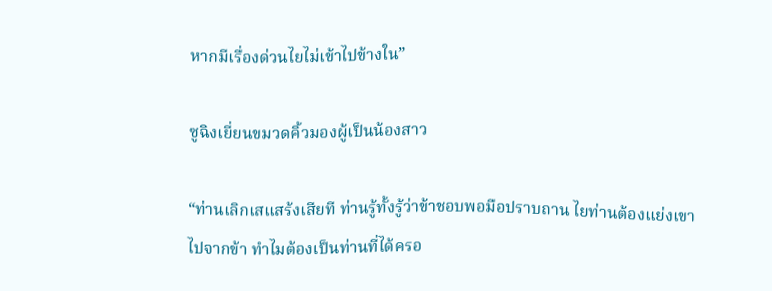หากมีเรื่องด่วนไยไม่เข้าไปข้างใน”

ซูฉิงเยี่ยนขมวดคิ้วมองผู้เป็นน้องสาว

“ท่านเลิกเสแสร้งเสียที ท่านรู้ทั้งรู้ว่าข้าชอบพอมือปราบถาน ไยท่านต้องแย่งเขาไปจากข้า ทำไมต้องเป็นท่านที่ได้ครอ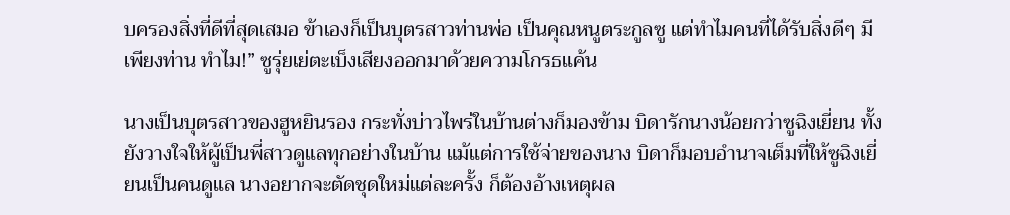บครองสิ่งที่ดีที่สุดเสมอ ข้าเองก็เป็นบุตรสาวท่านพ่อ เป็นคุณหนูตระกูลซู แต่ทำไมคนที่ได้รับสิ่งดีๆ มีเพียงท่าน ทำไม!” ซูรุ่ยเย่ตะเบ็งเสียงออกมาด้วยความโกรธแค้น

นางเป็นบุตรสาวของฮูหยินรอง กระทั่งบ่าวไพร่ในบ้านต่างก็มองข้าม บิดารักนางน้อยกว่าซูฉิงเยี่ยน ทั้งยังวางใจให้ผู้เป็นพี่สาวดูแลทุกอย่างในบ้าน แม้แต่การใช้จ่ายของนาง บิดาก็มอบอำนาจเต็มที่ให้ซูฉิงเยี่ยนเป็นคนดูแล นางอยากจะตัดชุดใหม่แต่ละครั้ง ก็ต้องอ้างเหตุผล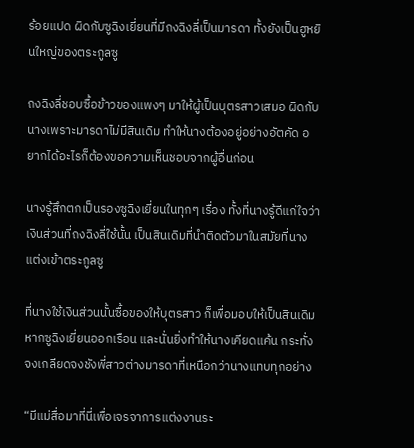ร้อยแปด ผิดกับซูฉิงเยี่ยนที่มีถงฉิงลี่เป็นมารดา ทั้งยังเป็นฮูหยินใหญ่ของตระกูลซู

ถงฉิงลี่ชอบซื้อข้าวของแพงๆ มาให้ผู้เป็นบุตรสาวเสมอ ผิดกับนางเพราะมารดาไม่มีสินเดิม ทำให้นางต้องอยู่อย่างอัตคัด อยากได้อะไรก็ต้องขอความเห็นชอบจากผู้อื่นก่อน

นางรู้สึกตกเป็นรองซูฉิงเยี่ยนในทุกๆ เรื่อง ทั้งที่นางรู้ดีแก่ใจว่าเงินส่วนที่ถงฉิงลี่ใช้นั้น เป็นสินเดิมที่นำติดตัวมาในสมัยที่นางแต่งเข้าตระกูลซู

ที่นางใช้เงินส่วนนั้นซื้อของให้บุตรสาว ก็เพื่อมอบให้เป็นสินเดิมหากซูฉิงเยี่ยนออกเรือน และนั่นยิ่งทำให้นางเคียดแค้น กระทั่งจงเกลียดจงชังพี่สาวต่างมารดาที่เหนือกว่านางแทบทุกอย่าง

“มีแม่สื่อมาที่นี่เพื่อเจรจาการแต่งงานระ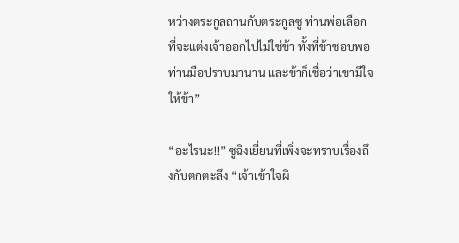หว่างตระกูลถานกับตระกูลซู ท่านพ่อเลือกที่จะแต่งเจ้าออกไปไม่ใช่ข้า ทั้งที่ข้าชอบพอท่านมือปราบมานาน และข้าก็เชื่อว่าเขามีใจให้ข้า”

“อะไรนะ!!” ซูฉิงเยี่ยนที่เพิ่งจะทราบเรื่องถึงกับตกตะลึง “เจ้าเข้าใจผิ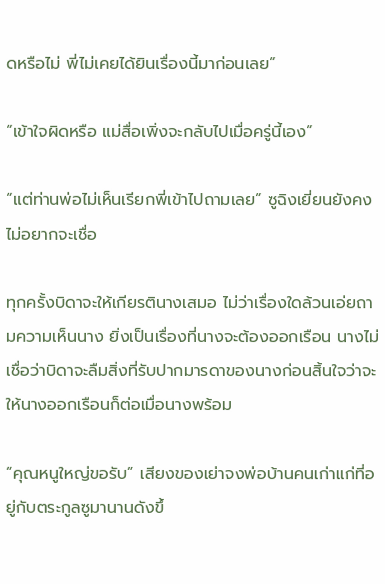ดหรือไม่ พี่ไม่เคยได้ยินเรื่องนี้มาก่อนเลย”

“เข้าใจผิดหรือ แม่สื่อเพิ่งจะกลับไปเมื่อครู่นี้เอง”

“แต่ท่านพ่อไม่เห็นเรียกพี่เข้าไปถามเลย” ซูฉิงเยี่ยนยังคงไม่อยากจะเชื่อ

ทุกครั้งบิดาจะให้เกียรตินางเสมอ ไม่ว่าเรื่องใดล้วนเอ่ยถามความเห็นนาง ยิ่งเป็นเรื่องที่นางจะต้องออกเรือน นางไม่เชื่อว่าบิดาจะลืมสิ่งที่รับปากมารดาของนางก่อนสิ้นใจว่าจะให้นางออกเรือนก็ต่อเมื่อนางพร้อม

“คุณหนูใหญ่ขอรับ” เสียงของเย่าจงพ่อบ้านคนเก่าแก่ที่อยู่กับตระกูลซูมานานดังขึ้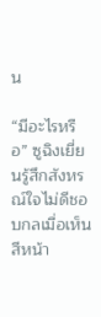น

“มีอะไรหรือ” ซูฉิงเยี่ยนรู้สึกสังหรณ์ใจไม่ดีชอบกลเมื่อเห็นสีหน้า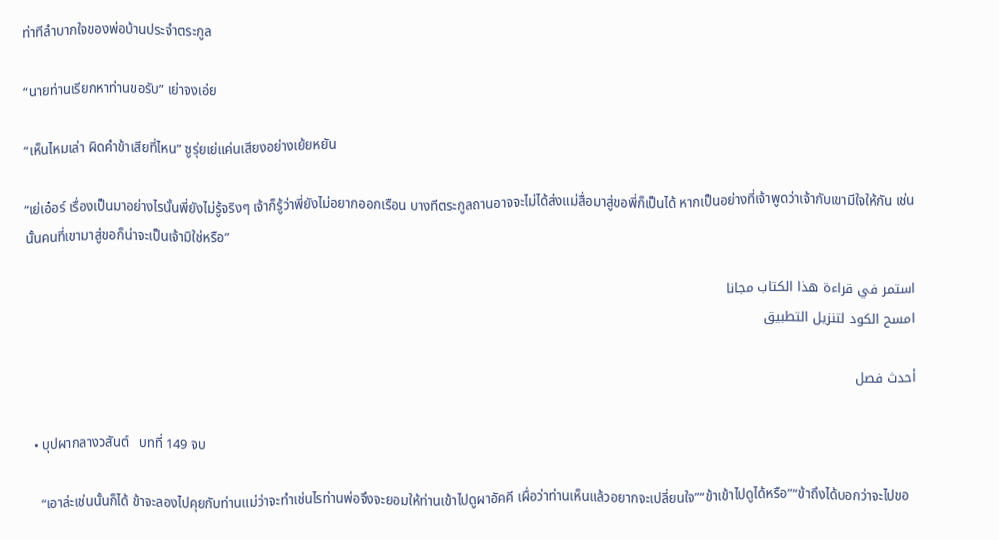ท่าทีลำบากใจของพ่อบ้านประจำตระกูล

“นายท่านเรียกหาท่านขอรับ” เย่าจงเอ่ย

“เห็นไหมเล่า ผิดคำข้าเสียที่ไหน” ซูรุ่ยเย่แค่นเสียงอย่างเย้ยหยัน

“เย่เอ๋อร์ เรื่องเป็นมาอย่างไรนั้นพี่ยังไม่รู้จริงๆ เจ้าก็รู้ว่าพี่ยังไม่อยากออกเรือน บางทีตระกูลถานอาจจะไม่ได้ส่งแม่สื่อมาสู่ขอพี่ก็เป็นได้ หากเป็นอย่างที่เจ้าพูดว่าเจ้ากับเขามีใจให้กัน เช่นนั้นคนที่เขามาสู่ขอก็น่าจะเป็นเจ้ามิใช่หรือ”

استمر في قراءة هذا الكتاب مجانا
امسح الكود لتنزيل التطبيق

أحدث فصل

  • บุปผากลางวสันต์   บทที่ 149 จบ

    “เอาล่ะเช่นนั้นก็ได้ ข้าจะลองไปคุยกับท่านแม่ว่าจะทำเช่นไรท่านพ่อจึงจะยอมให้ท่านเข้าไปดูผาอัคคี เผื่อว่าท่านเห็นแล้วอยากจะเปลี่ยนใจ”“ข้าเข้าไปดูได้หรือ”“ข้าถึงได้บอกว่าจะไปขอ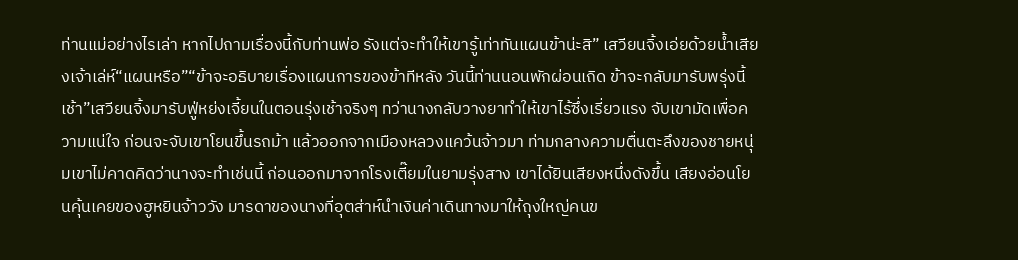ท่านแม่อย่างไรเล่า หากไปถามเรื่องนี้กับท่านพ่อ รังแต่จะทำให้เขารู้เท่าทันแผนข้าน่ะสิ” เสวียนจิ้งเอ่ยด้วยน้ำเสียงเจ้าเล่ห์“แผนหรือ”“ข้าจะอธิบายเรื่องแผนการของข้าทีหลัง วันนี้ท่านนอนพักผ่อนเถิด ข้าจะกลับมารับพรุ่งนี้เช้า”เสวียนจิ้งมารับฟู่หย่งเจี้ยนในตอนรุ่งเช้าจริงๆ ทว่านางกลับวางยาทำให้เขาไร้ซึ่งเรี่ยวแรง จับเขามัดเพื่อความแน่ใจ ก่อนจะจับเขาโยนขึ้นรถม้า แล้วออกจากเมืองหลวงแคว้นจ้าวมา ท่ามกลางความตื่นตะลึงของชายหนุ่มเขาไม่คาดคิดว่านางจะทำเช่นนี้ ก่อนออกมาจากโรงเตี๊ยมในยามรุ่งสาง เขาได้ยินเสียงหนึ่งดังขึ้น เสียงอ่อนโยนคุ้นเคยของฮูหยินจ้าววัง มารดาของนางที่อุตส่าห์นำเงินค่าเดินทางมาให้ถุงใหญ่คนข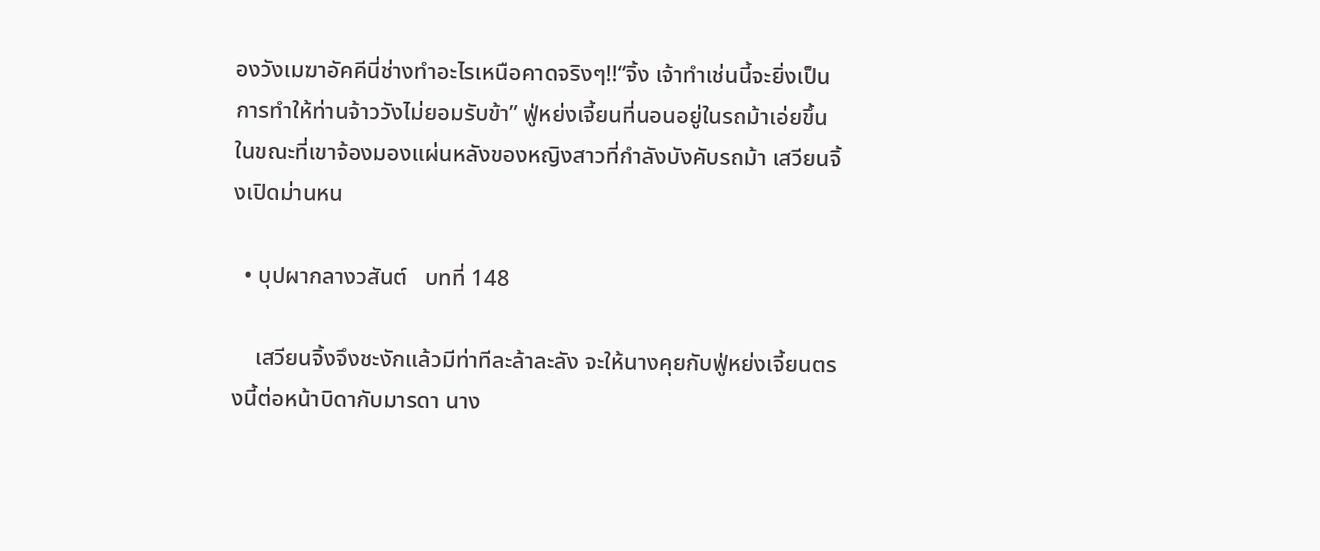องวังเมฆาอัคคีนี่ช่างทำอะไรเหนือคาดจริงๆ!!“จิ้ง เจ้าทำเช่นนี้จะยิ่งเป็นการทำให้ท่านจ้าววังไม่ยอมรับข้า” ฟู่หย่งเจี้ยนที่นอนอยู่ในรถม้าเอ่ยขึ้น ในขณะที่เขาจ้องมองแผ่นหลังของหญิงสาวที่กำลังบังคับรถม้า เสวียนจิ้งเปิดม่านหน

  • บุปผากลางวสันต์   บทที่ 148

    เสวียนจิ้งจึงชะงักแล้วมีท่าทีละล้าละลัง จะให้นางคุยกับฟู่หย่งเจี้ยนตรงนี้ต่อหน้าบิดากับมารดา นาง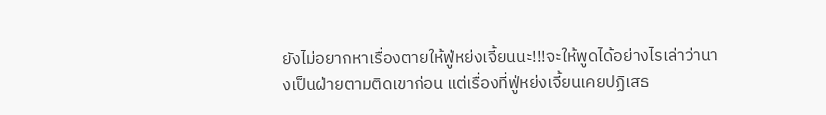ยังไม่อยากหาเรื่องตายให้ฟู่หย่งเจี้ยนนะ!!!จะให้พูดได้อย่างไรเล่าว่านางเป็นฝ่ายตามติดเขาก่อน แต่เรื่องที่ฟู่หย่งเจี้ยนเคยปฏิเสธ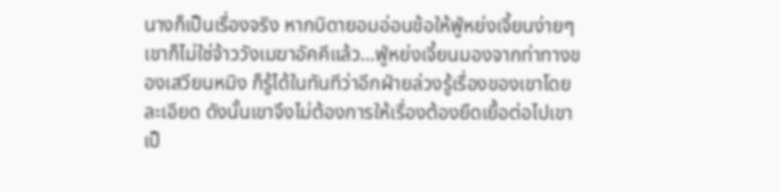นางก็เป็นเรื่องจริง หากบิดายอมอ่อนข้อให้ฟู่หย่งเจี้ยนง่ายๆ เขาก็ไม่ใช่จ้าววังเมฆาอัคคีแล้ว…ฟู่หย่งเจี้ยนมองจากท่าทางของเสวียนหมิง ก็รู้ได้ในทันทีว่าอีกฝ่ายล่วงรู้เรื่องของเขาโดยละเอียด ดังนั้นเขาจึงไม่ต้องการให้เรื่องต้องยืดเยื้อต่อไปเขาเป็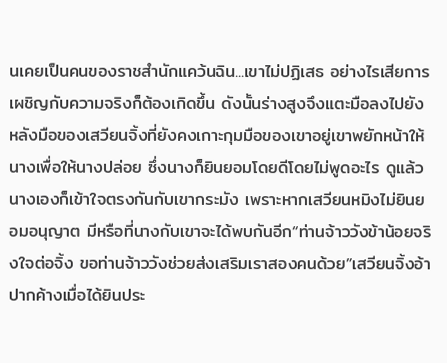นเคยเป็นคนของราชสำนักแคว้นฉิน...เขาไม่ปฏิเสธ อย่างไรเสียการเผชิญกับความจริงก็ต้องเกิดขึ้น ดังนั้นร่างสูงจึงแตะมือลงไปยังหลังมือของเสวียนจิ้งที่ยังคงเกาะกุมมือของเขาอยู่เขาพยักหน้าให้นางเพื่อให้นางปล่อย ซึ่งนางก็ยินยอมโดยดีโดยไม่พูดอะไร ดูแล้วนางเองก็เข้าใจตรงกันกับเขากระมัง เพราะหากเสวียนหมิงไม่ยินยอมอนุญาต มีหรือที่นางกับเขาจะได้พบกันอีก“ท่านจ้าววังข้าน้อยจริงใจต่อจิ้ง ขอท่านจ้าววังช่วยส่งเสริมเราสองคนด้วย”เสวียนจิ้งอ้าปากค้างเมื่อได้ยินประ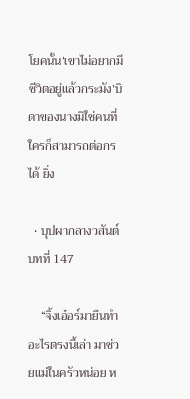โยคนั้น‘เขาไม่อยากมีชีวิตอยู่แล้วกระมัง’บิดาของนางมิใช่คนที่ใครก็สามารถต่อกรได้ ยิ่ง

  • บุปผากลางวสันต์   บทที่ 147

    “จิ้งเอ๋อร์มายืนทำอะไรตรงนี้เล่า มาช่วยแม่ในครัวหน่อย ห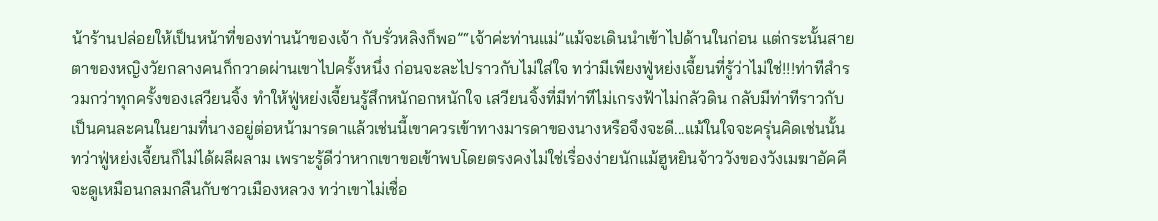น้าร้านปล่อยให้เป็นหน้าที่ของท่านน้าของเจ้า กับรั่วหลิงก็พอ”“เจ้าค่ะท่านแม่”แม้จะเดินนำเข้าไปด้านในก่อน แต่กระนั้นสายตาของหญิงวัยกลางคนก็กวาดผ่านเขาไปครั้งหนึ่ง ก่อนจะละไปราวกับไม่ใส่ใจ ทว่ามีเพียงฟู่หย่งเจี้ยนที่รู้ว่าไม่ใช่!!!ท่าทีสำรวมกว่าทุกครั้งของเสวียนจิ้ง ทำให้ฟู่หย่งเจี้ยนรู้สึกหนักอกหนักใจ เสวียนจิ้งที่มีท่าทีไม่เกรงฟ้าไม่กลัวดิน กลับมีท่าทีราวกับเป็นคนละคนในยามที่นางอยู่ต่อหน้ามารดาแล้วเช่นนี้เขาควรเข้าทางมารดาของนางหรือจึงจะดี...แม้ในใจจะครุ่นคิดเช่นนั้น ทว่าฟู่หย่งเจี้ยนก็ไม่ได้ผลีผลาม เพราะรู้ดีว่าหากเขาขอเข้าพบโดยตรงคงไม่ใช่เรื่องง่ายนักแม้ฮูหยินจ้าววังของวังเมฆาอัคคี จะดูเหมือนกลมกลืนกับชาวเมืองหลวง ทว่าเขาไม่เชื่อ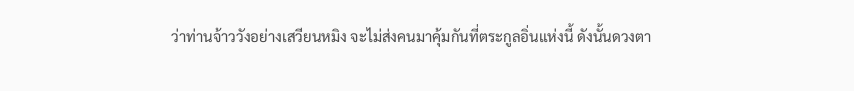ว่าท่านจ้าววังอย่างเสวียนหมิง จะไม่ส่งคนมาคุ้มกันที่ตระกูลอิ่นแห่งนี้ ดังนั้นดวงตา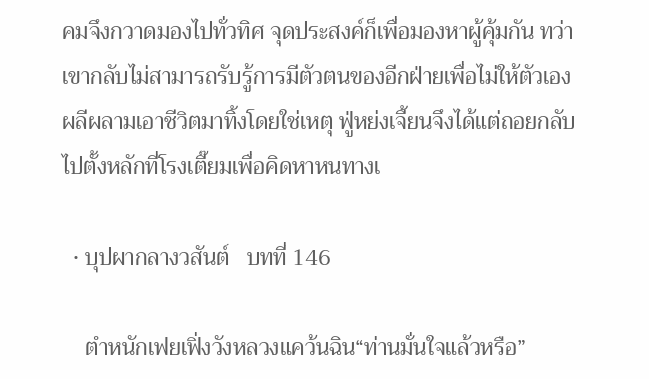คมจึงกวาดมองไปทั่วทิศ จุดประสงค์ก็เพื่อมองหาผู้คุ้มกัน ทว่าเขากลับไม่สามารถรับรู้การมีตัวตนของอีกฝ่ายเพื่อไม่ให้ตัวเองผลีผลามเอาชีวิตมาทิ้งโดยใช่เหตุ ฟู่หย่งเจี้ยนจึงได้แต่ถอยกลับไปตั้งหลักที่โรงเตี๊ยมเพื่อคิดหาหนทางเ

  • บุปผากลางวสันต์   บทที่ 146

    ตำหนักเฟยเฟิ่งวังหลวงแคว้นฉิน“ท่านมั่นใจแล้วหรือ”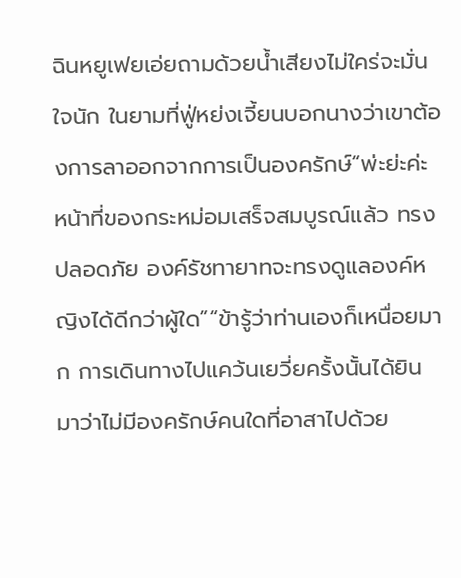ฉินหยูเฟยเอ่ยถามด้วยน้ำเสียงไม่ใคร่จะมั่นใจนัก ในยามที่ฟู่หย่งเจี้ยนบอกนางว่าเขาต้องการลาออกจากการเป็นองครักษ์“พ่ะย่ะค่ะ หน้าที่ของกระหม่อมเสร็จสมบูรณ์แล้ว ทรงปลอดภัย องค์รัชทายาทจะทรงดูแลองค์หญิงได้ดีกว่าผู้ใด”“ข้ารู้ว่าท่านเองก็เหนื่อยมาก การเดินทางไปแคว้นเยวี่ยครั้งนั้นได้ยินมาว่าไม่มีองครักษ์คนใดที่อาสาไปด้วย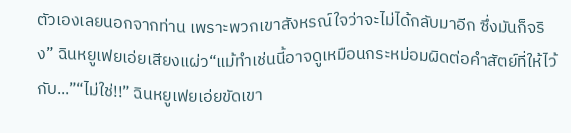ตัวเองเลยนอกจากท่าน เพราะพวกเขาสังหรณ์ใจว่าจะไม่ได้กลับมาอีก ซึ่งมันก็จริง” ฉินหยูเฟยเอ่ยเสียงแผ่ว“แม้ทำเช่นนี้อาจดูเหมือนกระหม่อมผิดต่อคำสัตย์ที่ให้ไว้กับ...”“ไม่ใช่!!” ฉินหยูเฟยเอ่ยขัดเขา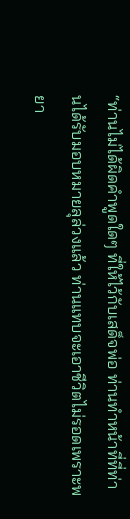“ท่านไม่ได้ผิดคำพูดใดๆ ที่ให้ไว้กับเสด็จพ่อ ท่านทำหน้าที่ที่ท่านได้รับมอบหมายลุล่วงแล้ว ท่านแทบจะเอาชีวิตไม่รอดเพราะพยา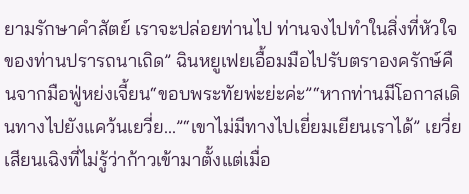ยามรักษาคำสัตย์ เราจะปล่อยท่านไป ท่านจงไปทำในสิ่งที่หัวใจของท่านปรารถนาเถิด” ฉินหยูเฟยเอื้อมมือไปรับตราองครักษ์คืนจากมือฟู่หย่งเจี้ยน“ขอบพระทัยพ่ะย่ะค่ะ”“หากท่านมีโอกาสเดินทางไปยังแคว้นเยวี่ย...”“เขาไม่มีทางไปเยี่ยมเยียนเราได้” เยวี่ยเสียนเฉิงที่ไม่รู้ว่าก้าวเข้ามาตั้งแต่เมื่อ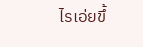ไรเอ่ยขึ้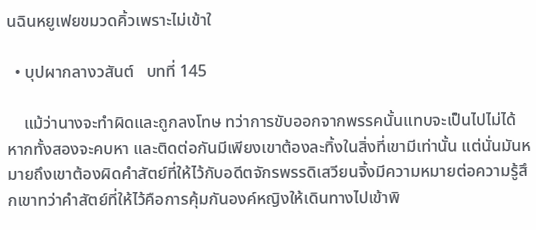นฉินหยูเฟยขมวดคิ้วเพราะไม่เข้าใ

  • บุปผากลางวสันต์   บทที่ 145

    แม้ว่านางจะทำผิดและถูกลงโทษ ทว่าการขับออกจากพรรคนั้นแทบจะเป็นไปไม่ได้ หากทั้งสองจะคบหา และติดต่อกันมีเพียงเขาต้องละทิ้งในสิ่งที่เขามีเท่านั้น แต่นั่นมันหมายถึงเขาต้องผิดคำสัตย์ที่ให้ไว้กับอดีตจักรพรรดิเสวียนจิ้งมีความหมายต่อความรู้สึกเขาทว่าคำสัตย์ที่ให้ไว้คือการคุ้มกันองค์หญิงให้เดินทางไปเข้าพิ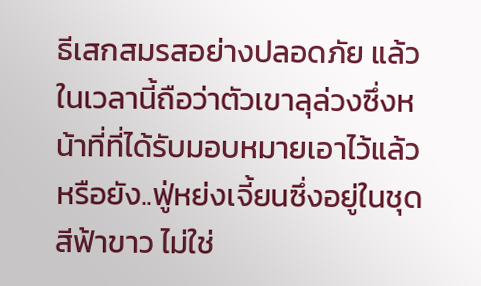ธีเสกสมรสอย่างปลอดภัย แล้วในเวลานี้ถือว่าตัวเขาลุล่วงซึ่งหน้าที่ที่ได้รับมอบหมายเอาไว้แล้วหรือยัง..ฟู่หย่งเจี้ยนซึ่งอยู่ในชุดสีฟ้าขาว ไม่ใช่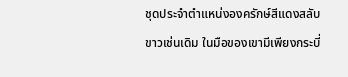ชุดประจำตำแหน่งองครักษ์สีแดงสลับขาวเช่นเดิม ในมือของเขามีเพียงกระบี่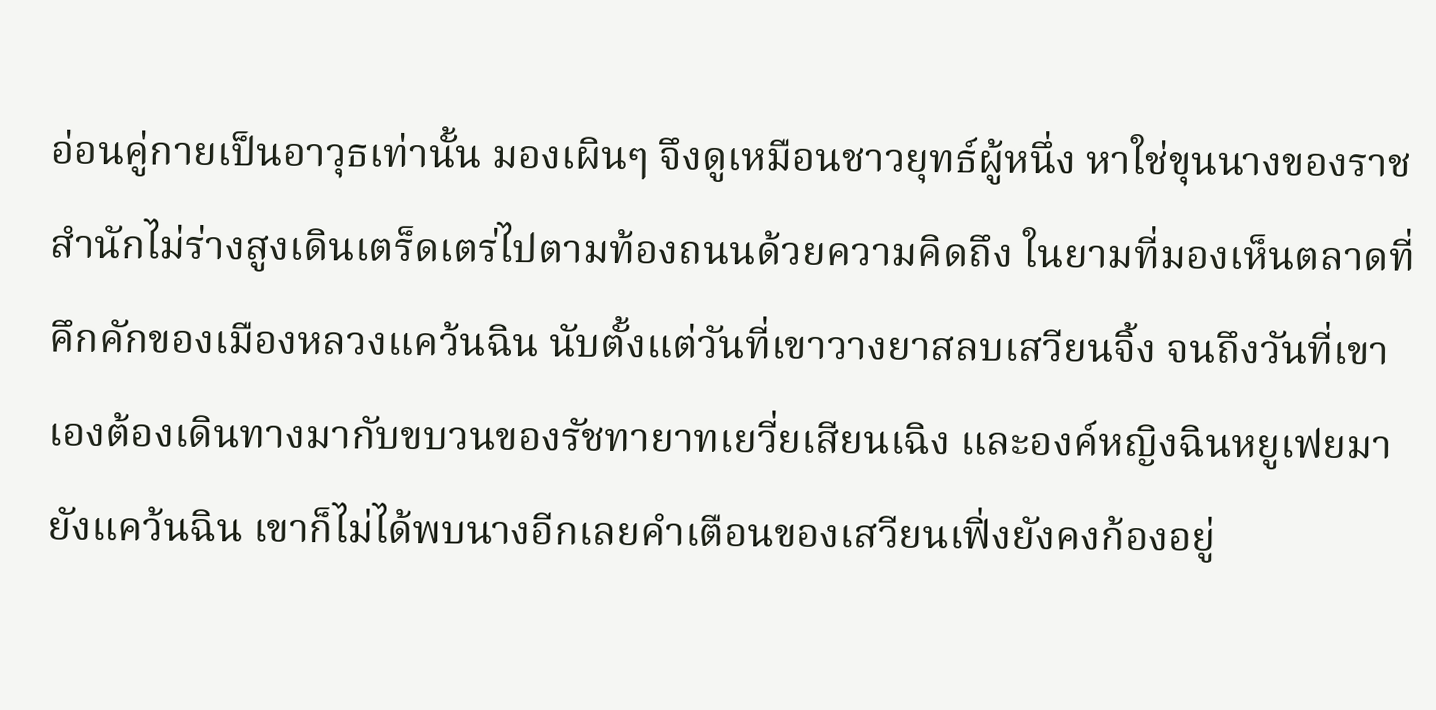อ่อนคู่กายเป็นอาวุธเท่านั้น มองเผินๆ จึงดูเหมือนชาวยุทธ์ผู้หนึ่ง หาใช่ขุนนางของราชสำนักไม่ร่างสูงเดินเตร็ดเตร่ไปตามท้องถนนด้วยความคิดถึง ในยามที่มองเห็นตลาดที่คึกคักของเมืองหลวงแคว้นฉิน นับตั้งแต่วันที่เขาวางยาสลบเสวียนจิ้ง จนถึงวันที่เขาเองต้องเดินทางมากับขบวนของรัชทายาทเยวี่ยเสียนเฉิง และองค์หญิงฉินหยูเฟยมายังแคว้นฉิน เขาก็ไม่ได้พบนางอีกเลยคำเตือนของเสวียนเฟิ่งยังคงก้องอยู่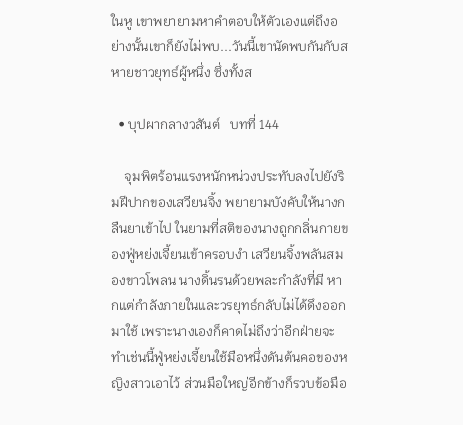ในหู เขาพยายามหาคำตอบให้ตัวเองแต่ถึงอย่างนั้นเขาก็ยังไม่พบ...วันนี้เขานัดพบกันกับสหายชาวยุทธ์ผู้หนึ่ง ซึ่งทั้งส

  • บุปผากลางวสันต์   บทที่ 144

    จุมพิตร้อนแรงหนักหน่วงประทับลงไปยังริมฝีปากของเสวียนจิ้ง พยายามบังคับให้นางกลืนยาเข้าไป ในยามที่สติของนางถูกกลิ่นกายของฟู่หย่งเจี้ยนเข้าครอบงำ เสวียนจิ้งพลันสมองขาวโพลน นางดิ้นรนด้วยพละกำลังที่มี หากแต่กำลังภายในและวรยุทธ์กลับไม่ได้ดึงออกมาใช้ เพราะนางเองก็คาดไม่ถึงว่าอีกฝ่ายจะทำเช่นนี้ฟู่หย่งเจี้ยนใช้มือหนึ่งดันต้นคอของหญิงสาวเอาไว้ ส่วนมือใหญ่อีกข้างก็รวบข้อมือ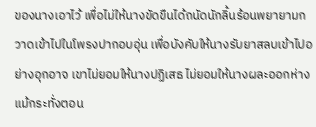ของนางเอาไว้ เพื่อไม่ให้นางขัดขืนได้ถนัดนักลิ้นร้อนพยายามกวาดเข้าไปในโพรงปากอบอุ่น เพื่อบังคับให้นางรับยาสลบเข้าไปอย่างอุกอาจ เขาไม่ยอมให้นางปฏิเสธ ไม่ยอมให้นางผละออกห่างแม้กระทั่งตอน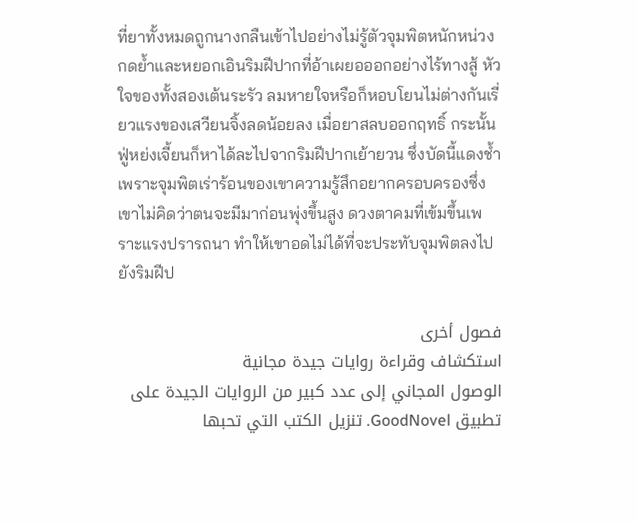ที่ยาทั้งหมดถูกนางกลืนเข้าไปอย่างไม่รู้ตัวจุมพิตหนักหน่วงกดย้ำและหยอกเอินริมฝีปากที่อ้าเผยอออกอย่างไร้ทางสู้ หัวใจของทั้งสองเต้นระรัว ลมหายใจหรือก็หอบโยนไม่ต่างกันเรี่ยวแรงของเสวียนจิ้งลดน้อยลง เมื่อยาสลบออกฤทธิ์ กระนั้นฟู่หย่งเจี้ยนก็หาได้ละไปจากริมฝีปากเย้ายวน ซึ่งบัดนี้แดงช้ำเพราะจุมพิตเร่าร้อนของเขาความรู้สึกอยากครอบครองซึ่งเขาไม่คิดว่าตนจะมีมาก่อนพุ่งขึ้นสูง ดวงตาคมที่เข้มขึ้นเพราะแรงปรารถนา ทำให้เขาอดไม่ได้ที่จะประทับจุมพิตลงไปยังริมฝีป

فصول أخرى
استكشاف وقراءة روايات جيدة مجانية
الوصول المجاني إلى عدد كبير من الروايات الجيدة على تطبيق GoodNovel. تنزيل الكتب التي تحبها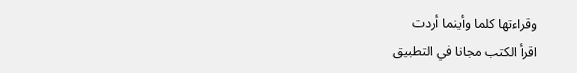وقراءتها كلما وأينما أردت
اقرأ الكتب مجانا في التطبيق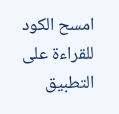امسح الكود للقراءة على التطبيق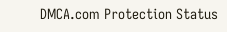DMCA.com Protection Status